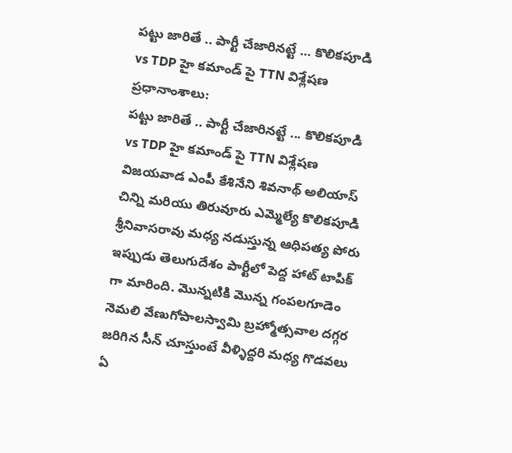పట్టు జారితే .. పార్టీ చేజారినట్టే … కొలికపూడి vs TDP హై కమాండ్ పై TTN విశ్లేషణ
ప్రధానాంశాలు:
పట్టు జారితే .. పార్టీ చేజారినట్టే ... కొలికపూడి vs TDP హై కమాండ్ పై TTN విశ్లేషణ
విజయవాడ ఎంపీ కేశినేని శివనాథ్ అలియాస్ చిన్ని మరియు తిరువూరు ఎమ్మెల్యే కొలికపూడి శ్రీనివాసరావు మధ్య నడుస్తున్న ఆధిపత్య పోరు ఇప్పుడు తెలుగుదేశం పార్టీలో పెద్ద హాట్ టాపిక్ గా మారింది. మొన్నటికి మొన్న గంపలగూడెం నెమలి వేణుగోపాలస్వామి బ్రహ్మోత్సవాల దగ్గర జరిగిన సీన్ చూస్తుంటే వీళ్ళిద్దరి మధ్య గొడవలు ఏ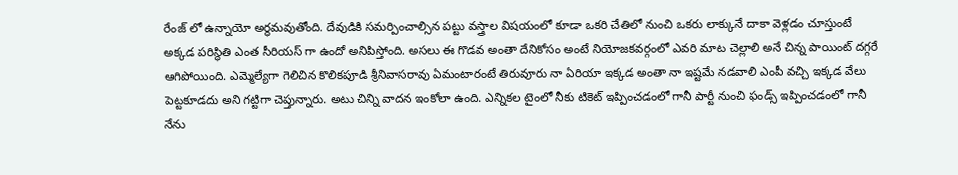రేంజ్ లో ఉన్నాయో అర్థమవుతోంది. దేవుడికి సమర్పించాల్సిన పట్టు వస్త్రాల విషయంలో కూడా ఒకరి చేతిలో నుంచి ఒకరు లాక్కునే దాకా వెళ్లడం చూస్తుంటే అక్కడ పరిస్థితి ఎంత సీరియస్ గా ఉందో అనిపిస్తోంది. అసలు ఈ గొడవ అంతా దేనికోసం అంటే నియోజకవర్గంలో ఎవరి మాట చెల్లాలి అనే చిన్న పాయింట్ దగ్గరే ఆగిపోయింది. ఎమ్మెల్యేగా గెలిచిన కొలికపూడి శ్రీనివాసరావు ఏమంటారంటే తిరువూరు నా ఏరియా ఇక్కడ అంతా నా ఇష్టమే నడవాలి ఎంపీ వచ్చి ఇక్కడ వేలు పెట్టకూడదు అని గట్టిగా చెప్తున్నారు. అటు చిన్ని వాదన ఇంకోలా ఉంది. ఎన్నికల టైంలో నీకు టికెట్ ఇప్పించడంలో గానీ పార్టీ నుంచి ఫండ్స్ ఇప్పించడంలో గానీ నేను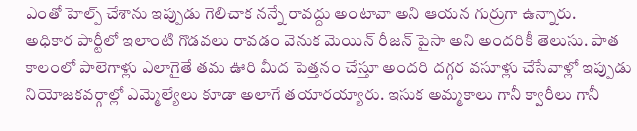ఎంతో హెల్ప్ చేశాను ఇప్పుడు గెలిచాక నన్నే రావద్దు అంటావా అని ఆయన గుర్రుగా ఉన్నారు.
అధికార పార్టీలో ఇలాంటి గొడవలు రావడం వెనుక మెయిన్ రీజన్ పైసా అని అందరికీ తెలుసు. పాత కాలంలో పాలెగాళ్లు ఎలాగైతే తమ ఊరి మీద పెత్తనం చేస్తూ అందరి దగ్గర వసూళ్లు చేసేవాళ్లో ఇప్పుడు నియోజకవర్గాల్లో ఎమ్మెల్యేలు కూడా అలాగే తయారయ్యారు. ఇసుక అమ్మకాలు గానీ క్వారీలు గానీ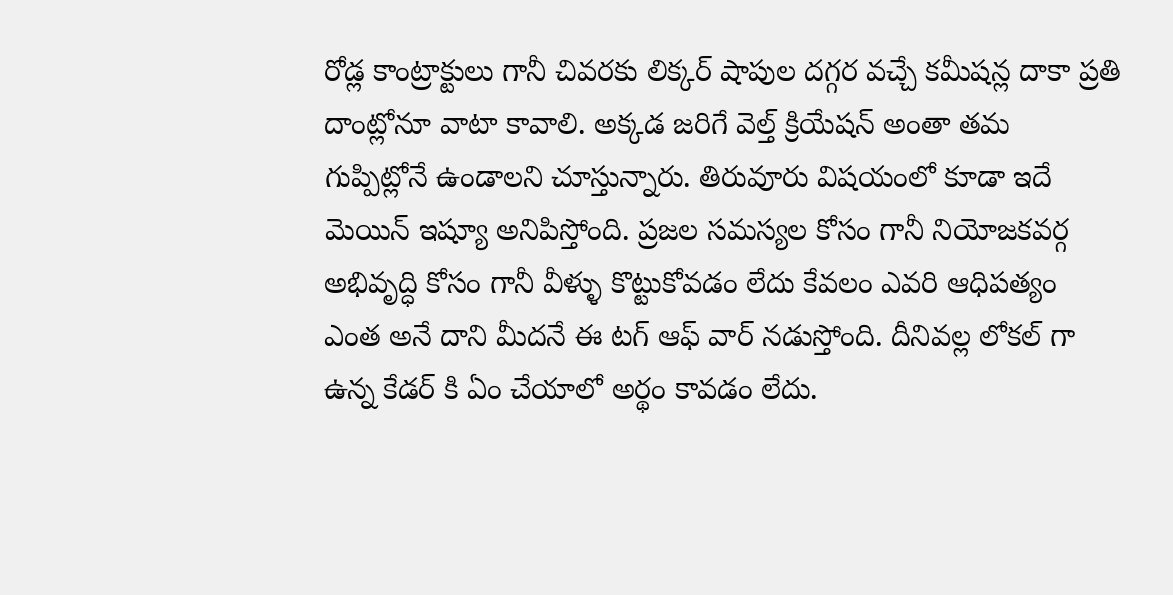రోడ్ల కాంట్రాక్టులు గానీ చివరకు లిక్కర్ షాపుల దగ్గర వచ్చే కమీషన్ల దాకా ప్రతి దాంట్లోనూ వాటా కావాలి. అక్కడ జరిగే వెల్త్ క్రియేషన్ అంతా తమ గుప్పిట్లోనే ఉండాలని చూస్తున్నారు. తిరువూరు విషయంలో కూడా ఇదే మెయిన్ ఇష్యూ అనిపిస్తోంది. ప్రజల సమస్యల కోసం గానీ నియోజకవర్గ అభివృద్ధి కోసం గానీ వీళ్ళు కొట్టుకోవడం లేదు కేవలం ఎవరి ఆధిపత్యం ఎంత అనే దాని మీదనే ఈ టగ్ ఆఫ్ వార్ నడుస్తోంది. దీనివల్ల లోకల్ గా ఉన్న కేడర్ కి ఏం చేయాలో అర్థం కావడం లేదు.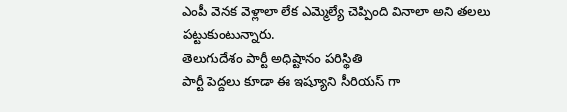ఎంపీ వెనక వెళ్లాలా లేక ఎమ్మెల్యే చెప్పింది వినాలా అని తలలు పట్టుకుంటున్నారు.
తెలుగుదేశం పార్టీ అధిష్టానం పరిస్థితి
పార్టీ పెద్దలు కూడా ఈ ఇష్యూని సీరియస్ గా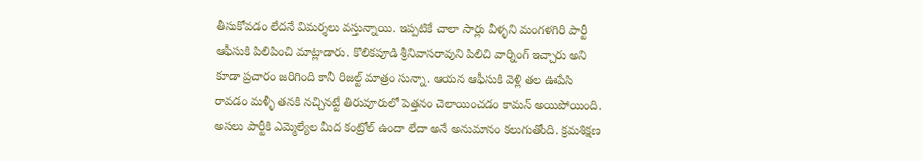తీసుకోవడం లేదనే విమర్శలు వస్తున్నాయి. ఇప్పటికే చాలా సార్లు వీళ్ళని మంగళగిరి పార్టీ ఆఫీసుకి పిలిపించి మాట్లాడారు. కొలికపూడి శ్రీనివాసరావుని పిలిచి వార్నింగ్ ఇచ్చారు అని కూడా ప్రచారం జరిగింది కానీ రిజల్ట్ మాత్రం సున్నా. ఆయన ఆఫీసుకి వెళ్లి తల ఊపేసి రావడం మళ్ళీ తనకి నచ్చినట్టే తిరువూరులో పెత్తనం చెలాయించడం కామన్ అయిపోయింది. అసలు పార్టీకి ఎమ్మెల్యేల మీద కంట్రోల్ ఉందా లేదా అనే అనుమానం కలుగుతోంది. క్రమశిక్షణ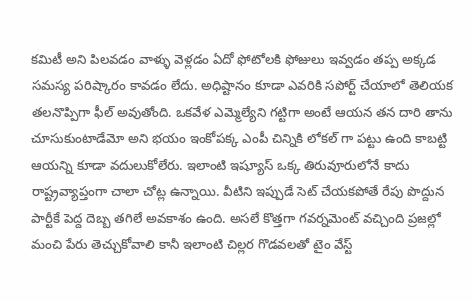కమిటీ అని పిలవడం వాళ్ళు వెళ్లడం ఏదో ఫోటోలకి ఫోజులు ఇవ్వడం తప్ప అక్కడ సమస్య పరిష్కారం కావడం లేదు. అధిష్టానం కూడా ఎవరికి సపోర్ట్ చేయాలో తెలియక తలనొప్పిగా ఫీల్ అవుతోంది. ఒకవేళ ఎమ్మెల్యేని గట్టిగా అంటే ఆయన తన దారి తాను చూసుకుంటాడేమో అని భయం ఇంకోపక్క ఎంపీ చిన్నికి లోకల్ గా పట్టు ఉంది కాబట్టి ఆయన్ని కూడా వదులుకోలేరు. ఇలాంటి ఇష్యూస్ ఒక్క తిరువూరులోనే కాదు రాష్ట్రవ్యాప్తంగా చాలా చోట్ల ఉన్నాయి. వీటిని ఇప్పుడే సెట్ చేయకపోతే రేపు పొద్దున పార్టీకే పెద్ద దెబ్బ తగిలే అవకాశం ఉంది. అసలే కొత్తగా గవర్నమెంట్ వచ్చింది ప్రజల్లో మంచి పేరు తెచ్చుకోవాలి కానీ ఇలాంటి చిల్లర గొడవలతో టైం వేస్ట్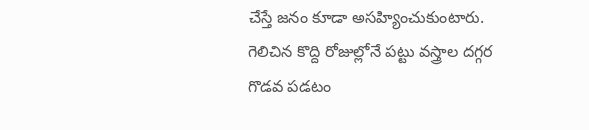చేస్తే జనం కూడా అసహ్యించుకుంటారు. గెలిచిన కొద్ది రోజుల్లోనే పట్టు వస్త్రాల దగ్గర గొడవ పడటం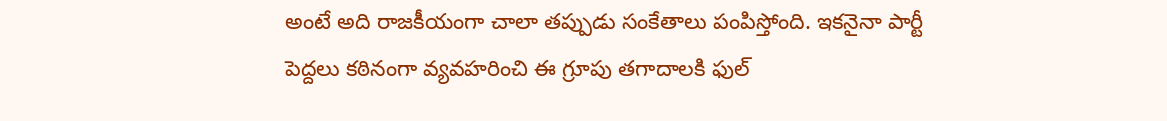అంటే అది రాజకీయంగా చాలా తప్పుడు సంకేతాలు పంపిస్తోంది. ఇకనైనా పార్టీ పెద్దలు కఠినంగా వ్యవహరించి ఈ గ్రూపు తగాదాలకి ఫుల్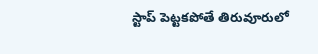స్టాప్ పెట్టకపోతే తిరువూరులో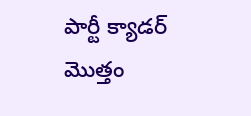పార్టీ క్యాడర్ మొత్తం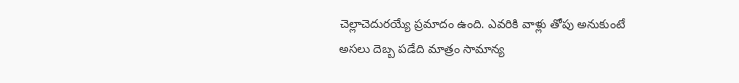చెల్లాచెదురయ్యే ప్రమాదం ఉంది. ఎవరికి వాళ్లు తోపు అనుకుంటే అసలు దెబ్బ పడేది మాత్రం సామాన్య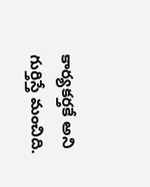కార్యకర్తకే అని గుర్తిస్తే మంచిది.